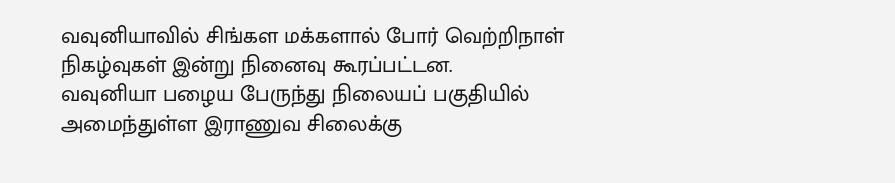வவுனியாவில் சிங்கள மக்களால் போர் வெற்றிநாள் நிகழ்வுகள் இன்று நினைவு கூரப்பட்டன.
வவுனியா பழைய பேருந்து நிலையப் பகுதியில் அமைந்துள்ள இராணுவ சிலைக்கு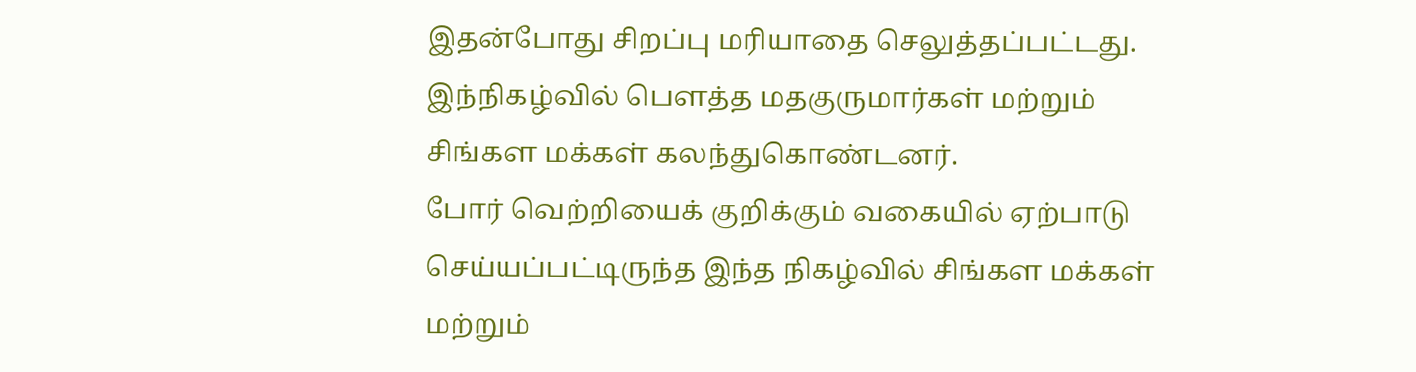இதன்போது சிறப்பு மரியாதை செலுத்தப்பட்டது.
இந்நிகழ்வில் பௌத்த மதகுருமார்கள் மற்றும் சிங்கள மக்கள் கலந்துகொண்டனர்.
போர் வெற்றியைக் குறிக்கும் வகையில் ஏற்பாடு செய்யப்பட்டிருந்த இந்த நிகழ்வில் சிங்கள மக்கள் மற்றும்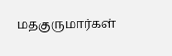மதகுருமார்கள்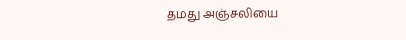தமது அஞ்சலியை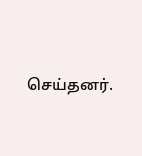செய்தனர்.